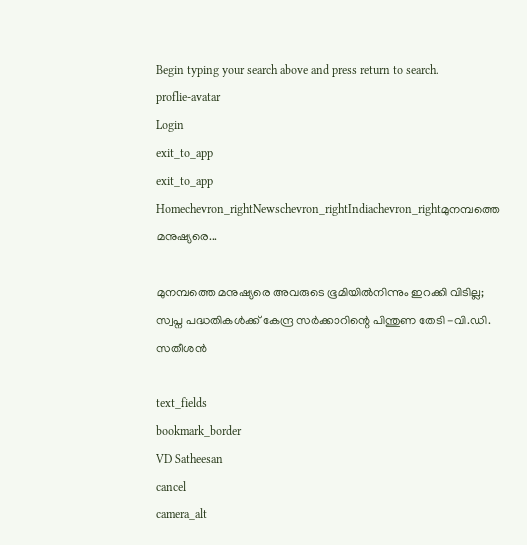Begin typing your search above and press return to search.
proflie-avatar
Login
exit_to_app
exit_to_app
Homechevron_rightNewschevron_rightIndiachevron_rightമുനമ്പത്തെ മനുഷ്യരെ...

മുനമ്പത്തെ മനുഷ്യരെ അവരുടെ ഭൂമിയിൽനിന്നും ഇറക്കി വിടില്ല; സ്വപ്ന പദ്ധതികൾക്ക് കേന്ദ്ര സർക്കാറിന്റെ പിന്തുണ തേടി -വി.ഡി. സതീശൻ

text_fields
bookmark_border
VD Satheesan
cancel
camera_alt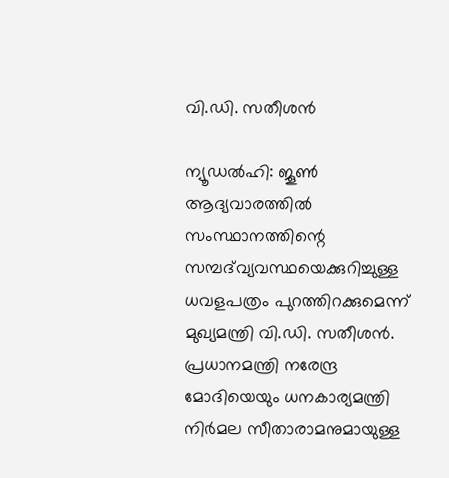വി.ഡി. സതീശൻ

ന്യൂഡൽഹി: ജൂൺ ആദ്യവാരത്തിൽ സംസ്ഥാനത്തിന്റെ സമ്പദ്‌വ്യവസ്ഥയെക്കുറിച്ചുള്ള ധവളപത്രം പുറത്തിറക്കുമെന്ന് മുഖ്യമന്ത്രി വി.ഡി. സതീശൻ. പ്രധാനമന്ത്രി നരേന്ദ്ര മോദിയെയും ധനകാര്യമന്ത്രി നിർമല സീതാരാമനുമായുള്ള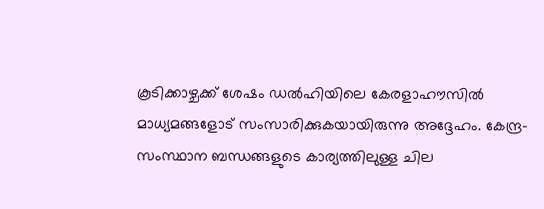കൂടിക്കാഴ്ചക്ക് ശേഷം ഡൽഹിയിലെ കേരളാഹൗസിൽ മാധ്യമങ്ങളോട് സംസാരിക്കുകയായിരുന്നു അദ്ദേഹം. കേന്ദ്ര-സംസ്ഥാന ബന്ധങ്ങളുടെ കാര്യത്തിലുള്ള ചില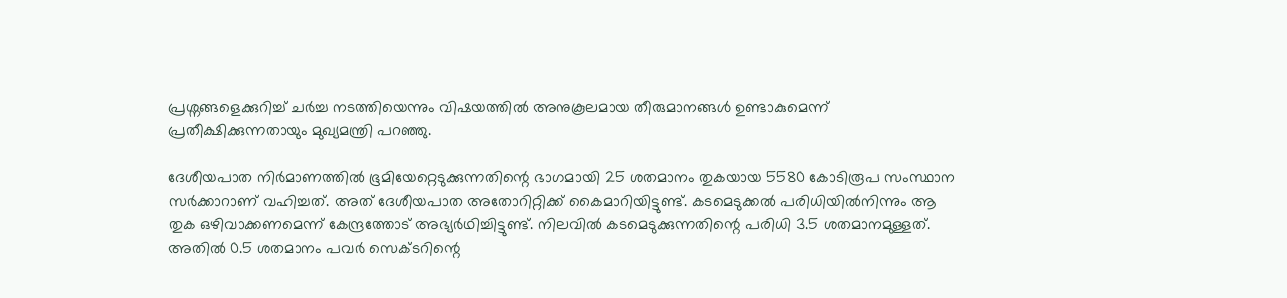പ്രശ്നങ്ങളെക്കുറിച്ച് ചർച്ച നടത്തിയെന്നും വിഷയത്തിൽ അനുകൂലമായ തീരുമാനങ്ങൾ ഉണ്ടാകുമെന്ന് പ്രതീക്ഷിക്കുന്നതായും മുഖ്യമന്ത്രി പറഞ്ഞു.

ദേശീയപാത നിർമാണത്തിൽ ഭൂമിയേറ്റെടുക്കുന്നതിന്റെ ഭാഗമായി 25 ശതമാനം തുകയായ 5580 കോടിരൂപ സംസ്ഥാന സർക്കാറാണ് വഹിച്ചത്. അത് ദേശീയപാത അതോറിറ്റിക്ക് കൈമാറിയിട്ടുണ്ട്. കടമെടുക്കൽ പരിധിയിൽനിന്നും ആ തുക ഒഴിവാക്കണമെന്ന് കേന്ദ്രത്തോട് അഭ്യർഥിച്ചിട്ടുണ്ട്. നിലവിൽ കടമെടുക്കുന്നതിന്റെ പരിധി 3.5 ശതമാനമുള്ളത്. അതിൽ 0.5 ശതമാനം പവർ സെക്ടറിന്റെ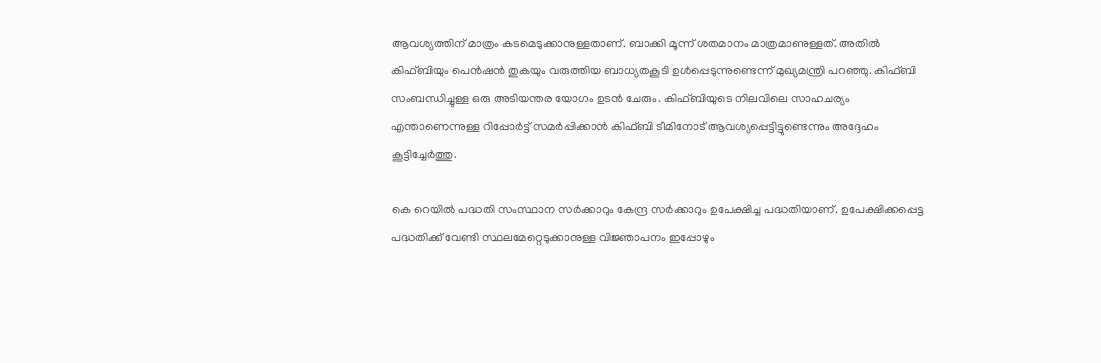ആവശ്യത്തിന് മാത്രം കടമെടുക്കാനുള്ളതാണ്. ബാക്കി മൂന്ന് ശതമാനം മാത്രമാണുള്ളത്. അതിൽ കിഫ്ബിയും പെൻഷൻ തുകയും വരുത്തിയ ബാധ്യതകൂടി ഉൾപ്പെടുന്നുണ്ടെന്ന് മുഖ്യമന്ത്രി പറഞ്ഞു. കിഫ്‌ബി സംബന്ധിച്ചുള്ള ഒരു അടിയന്തര യോഗം ഉടൻ ചേരും. കിഫ്ബിയുടെ നിലവിലെ സാഹചര്യം എന്താണെന്നുള്ള റിപ്പോർട്ട് സമർപ്പിക്കാൻ കിഫ്ബി ടീമിനോട് ആവശ്യപ്പെട്ടിട്ടുണ്ടെന്നും അദ്ദേഹം കൂട്ടിച്ചേർത്തു.

കെ റെയിൽ പദ്ധതി സംസ്ഥാന സർക്കാറും കേന്ദ്ര സർക്കാറും ഉപേക്ഷിച്ച പദ്ധതിയാണ്. ഉപേക്ഷിക്കപ്പെട്ട പദ്ധതിക്ക് വേണ്ടി സ്ഥലമേറ്റെടുക്കാനുള്ള വിജ്ഞാപനം ഇപ്പോഴും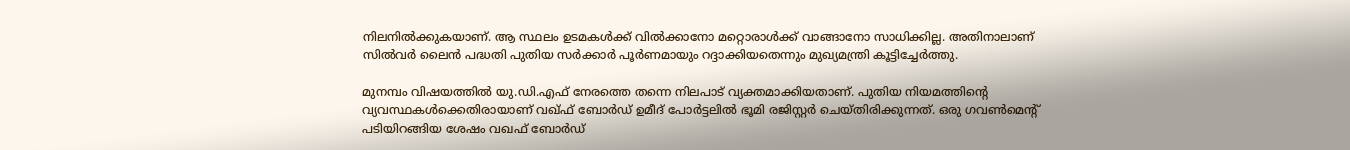നിലനിൽക്കുകയാണ്. ആ സ്ഥലം ഉടമകൾക്ക് വിൽക്കാനോ മറ്റൊരാൾക്ക് വാങ്ങാനോ സാധിക്കില്ല. അതിനാലാണ് സിൽവർ ലൈൻ പദ്ധതി പുതിയ സർക്കാർ പൂർണമായും റദ്ദാക്കിയതെന്നും മുഖ്യമന്ത്രി കൂട്ടിച്ചേർത്തു.

മുനമ്പം വിഷയത്തിൽ യു.ഡി.എഫ് നേരത്തെ തന്നെ നിലപാട് വ്യക്തമാക്കിയതാണ്. പുതിയ നിയമത്തിന്റെ വ്യവസ്ഥകൾക്കെതിരായാണ് വഖ്ഫ് ബോർഡ് ഉമീദ് പോർട്ടലിൽ ഭൂമി രജിസ്റ്റർ ചെയ്തിരിക്കുന്നത്. ഒരു ഗവൺമെന്റ് പടിയിറങ്ങിയ ശേഷം വഖഫ് ബോർഡ്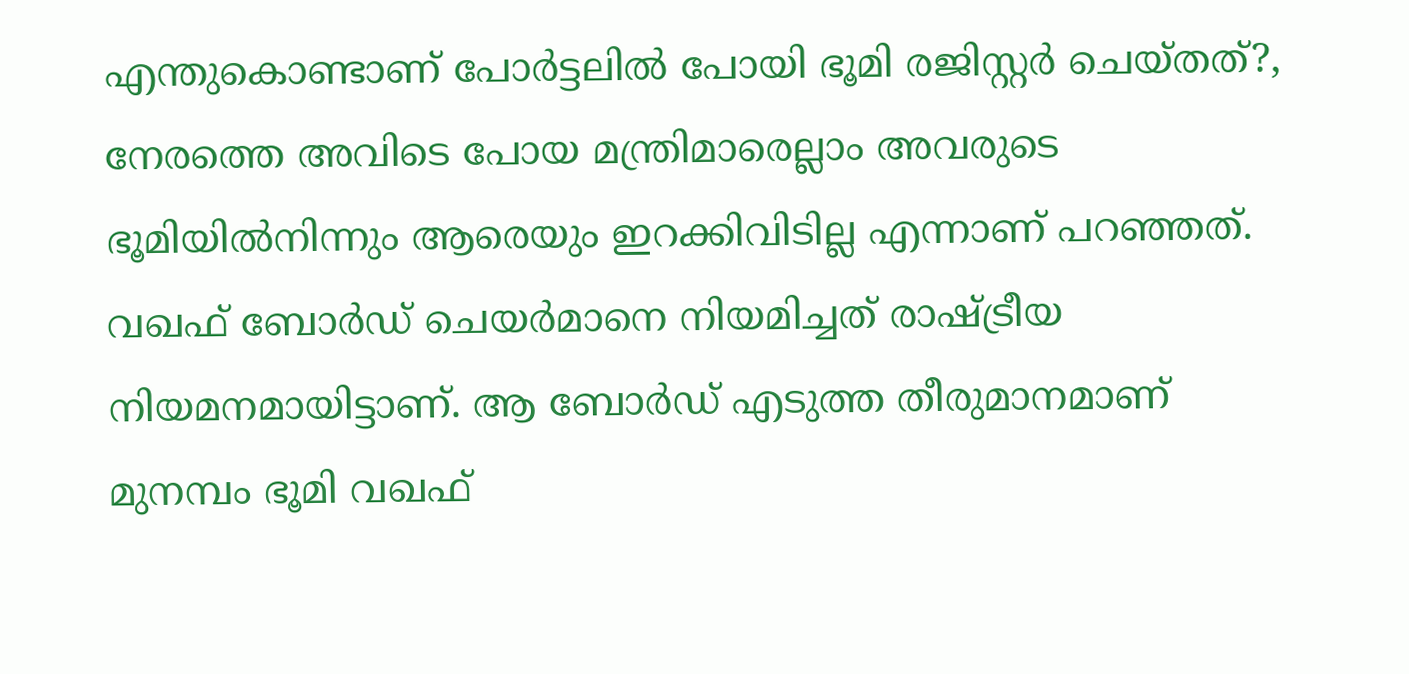എന്തുകൊണ്ടാണ് പോർട്ടലിൽ പോയി ഭൂമി രജിസ്റ്റർ ചെയ്തത്?, നേരത്തെ അവിടെ പോയ മന്ത്രിമാരെല്ലാം അവരുടെ ഭൂമിയിൽനിന്നും ആരെയും ഇറക്കിവിടില്ല എന്നാണ് പറഞ്ഞത്. വഖഫ് ബോർഡ് ചെയർമാനെ നിയമിച്ചത് രാഷ്ട്രീയ നിയമനമായിട്ടാണ്. ആ ബോർഡ് എടുത്ത തീരുമാനമാണ് മുനമ്പം ഭൂമി വഖഫ്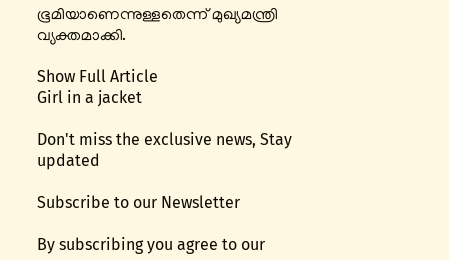ഭൂമിയാണെന്നുള്ളതെന്ന് മുഖ്യമന്ത്രി വ്യക്തമാക്കി.

Show Full Article
Girl in a jacket

Don't miss the exclusive news, Stay updated

Subscribe to our Newsletter

By subscribing you agree to our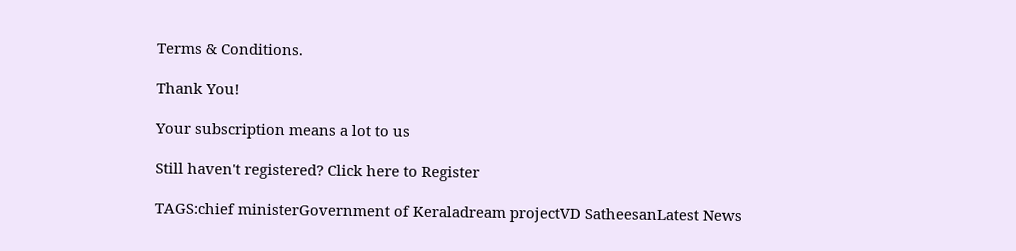Terms & Conditions.

Thank You!

Your subscription means a lot to us

Still haven't registered? Click here to Register

TAGS:chief ministerGovernment of Keraladream projectVD SatheesanLatest News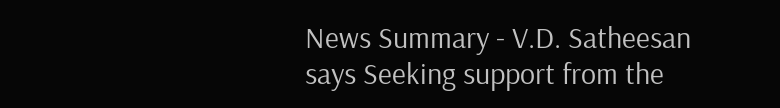News Summary - V.D. Satheesan says Seeking support from the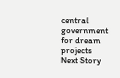central government for dream projects
Next Story